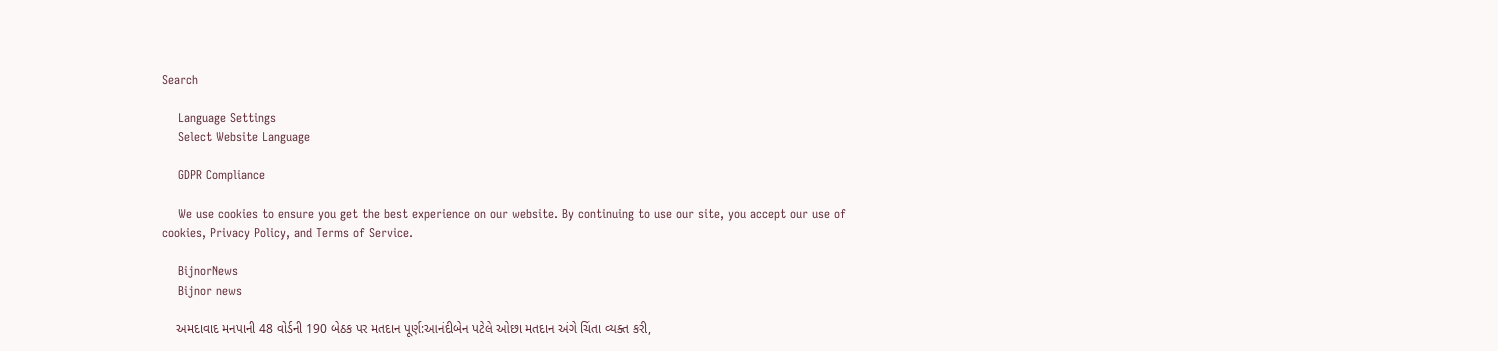Search

    Language Settings
    Select Website Language

    GDPR Compliance

    We use cookies to ensure you get the best experience on our website. By continuing to use our site, you accept our use of cookies, Privacy Policy, and Terms of Service.

    BijnorNews
    Bijnor news

    અમદાવાદ મનપાની 48 વોર્ડની 190 બેઠક પર મતદાન પૂર્ણ:આનંદીબેન પટેલે ઓછા મતદાન અંગે ચિંતા વ્યક્ત કરી,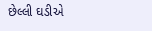છેલ્લી ઘડીએ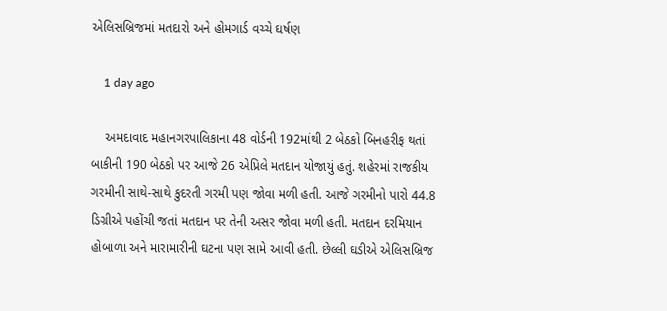એલિસબ્રિજમાં મતદારો અને હોમગાર્ડ વચ્ચે ઘર્ષણ

    1 day ago

    અમદાવાદ મહાનગરપાલિકાના 48 વોર્ડની 192માંથી 2 બેઠકો બિનહરીફ થતાં બાકીની 190 બેઠકો પર આજે 26 એપ્રિલે મતદાન યોજાયું હતું. શહેરમાં રાજકીય ગરમીની સાથે-સાથે કુદરતી ગરમી પણ જોવા મળી હતી. આજે ગરમીનો પારો 44.8 ડિગ્રીએ પહોંચી જતાં મતદાન પર તેની અસર જોવા મળી હતી. મતદાન દરમિયાન હોબાળા અને મારામારીની ઘટના પણ સામે આવી હતી. છેલ્લી ઘડીએ એલિસબ્રિજ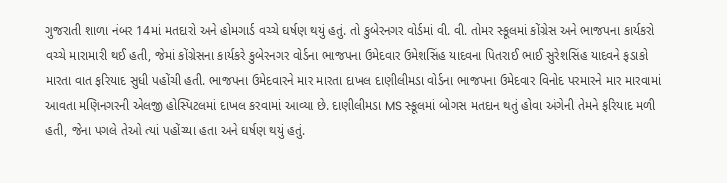ગુજરાતી શાળા નંબર 14માં મતદારો અને હોમગાર્ડ વચ્ચે ઘર્ષણ થયું હતું. તો કુબેરનગર વોર્ડમાં વી. વી. તોમર સ્કૂલમાં કોંગ્રેસ અને ભાજપના કાર્યકરો વચ્ચે મારામારી થઈ હતી, જેમાં કોંગ્રેસના કાર્યકરે કુબેરનગર વોર્ડના ભાજપના ઉમેદવાર ઉમેશસિંહ યાદવના પિતરાઈ ભાઈ સુરેશસિંહ યાદવને ફડાકો મારતા વાત ફરિયાદ સુધી પહોંચી હતી. ભાજપના ઉમેદવારને માર મારતા દાખલ દાણીલીમડા વોર્ડના ભાજપના ઉમેદવાર વિનોદ પરમારને માર મારવામાં આવતા મણિનગરની એલજી હોસ્પિટલમાં દાખલ કરવામાં આવ્યા છે. દાણીલીમડા MS સ્કૂલમાં બોગસ મતદાન થતું હોવા અંગેની તેમને ફરિયાદ મળી હતી, જેના પગલે તેઓ ત્યાં પહોંચ્યા હતા અને ઘર્ષણ થયું હતું.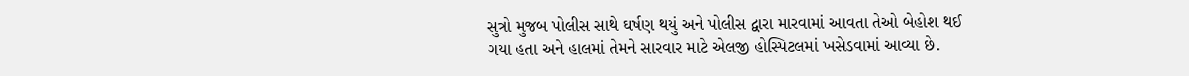સુત્રો મુજબ પોલીસ સાથે ઘર્ષણ થયું અને પોલીસ દ્વારા મારવામાં આવતા તેઓ બેહોશ થઈ ગયા હતા અને હાલમાં તેમને સારવાર માટે એલજી હોસ્પિટલમાં ખસેડવામાં આવ્યા છે.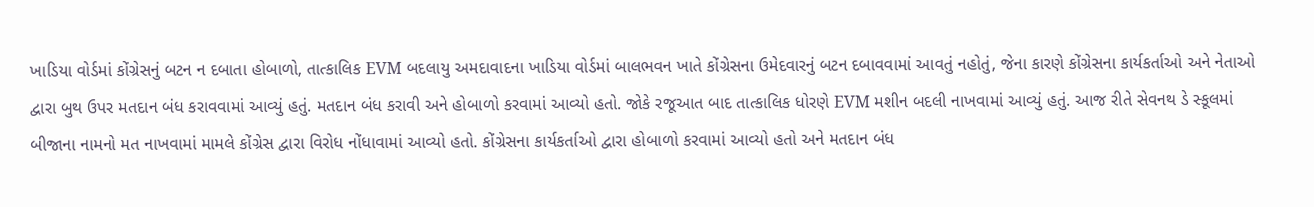ખાડિયા વોર્ડમાં કોંગ્રેસનું બટન ન દબાતા હોબાળો, તાત્કાલિક EVM બદલાયુ અમદાવાદના ખાડિયા વોર્ડમાં બાલભવન ખાતે કોંગ્રેસના ઉમેદવારનું બટન દબાવવામાં આવતું નહોતું, જેના કારણે કોંગ્રેસના કાર્યકર્તાઓ અને નેતાઓ દ્વારા બુથ ઉપર મતદાન બંધ કરાવવામાં આવ્યું હતું. મતદાન બંધ કરાવી અને હોબાળો કરવામાં આવ્યો હતો. જોકે રજૂઆત બાદ તાત્કાલિક ધોરણે EVM મશીન બદલી નાખવામાં આવ્યું હતું. આજ રીતે સેવનથ ડે સ્કૂલમાં બીજાના નામનો મત નાખવામાં મામલે કોંગ્રેસ દ્વારા વિરોધ નોંધાવામાં આવ્યો હતો. કોંગ્રેસના કાર્યકર્તાઓ દ્વારા હોબાળો કરવામાં આવ્યો હતો અને મતદાન બંધ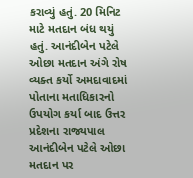કરાવ્યું હતું. 20 મિનિટ માટે મતદાન બંધ થયું હતું. આનંદીબેન પટેલે ઓછા મતદાન અંગે રોષ વ્યક્ત કર્યો અમદાવાદમાં પોતાના મતાધિકારનો ઉપયોગ કર્યા બાદ ઉત્તર પ્રદેશના રાજ્યપાલ આનંદીબેન પટેલે ઓછા મતદાન પર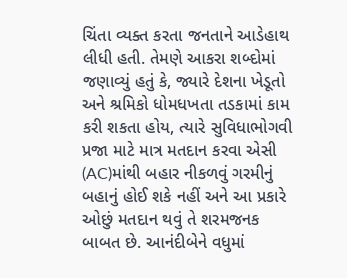ચિંતા વ્યક્ત કરતા જનતાને આડેહાથ લીધી હતી. તેમણે આકરા શબ્દોમાં જણાવ્યું હતું કે, જ્યારે દેશના ખેડૂતો અને શ્રમિકો ધોમધખતા તડકામાં કામ કરી શકતા હોય, ત્યારે સુવિધાભોગવી પ્રજા માટે માત્ર મતદાન કરવા એસી (AC)માંથી બહાર નીકળવું ગરમીનું બહાનું હોઈ શકે નહીં અને આ પ્રકારે ઓછું મતદાન થવું તે શરમજનક બાબત છે. આનંદીબેને વધુમાં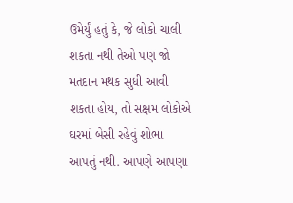ઉમેર્યું હતું કે, જે લોકો ચાલી શકતા નથી તેઓ પણ જો મતદાન મથક સુધી આવી શકતા હોય, તો સક્ષમ લોકોએ ઘરમાં બેસી રહેવું શોભા આપતું નથી. આપણે આપણા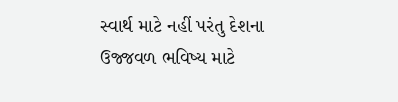સ્વાર્થ માટે નહીં પરંતુ દેશના ઉજ્જવળ ભવિષ્ય માટે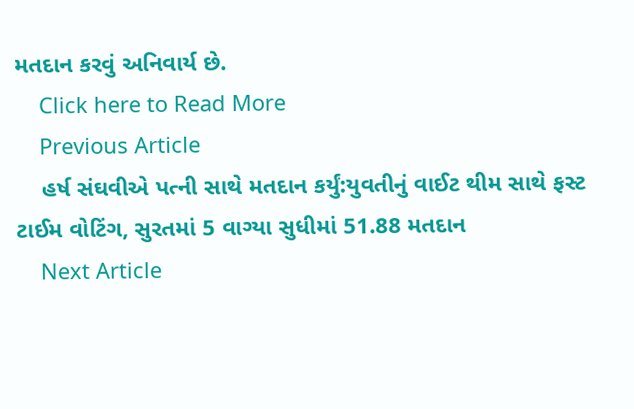મતદાન કરવું અનિવાર્ય છે.
    Click here to Read More
    Previous Article
    હર્ષ સંઘવીએ પત્ની સાથે મતદાન કર્યું:યુવતીનું વાઈટ થીમ સાથે ફસ્ટ ટાઈમ વોટિંગ, સુરતમાં 5 વાગ્યા સુધીમાં 51.88 મતદાન
    Next Article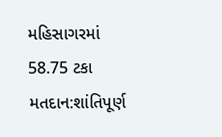મહિસાગરમાં 58.75 ટકા મતદાન:શાંતિપૂર્ણ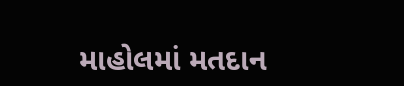માહોલમાં મતદાન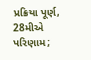પ્રક્રિયા પૂર્ણ, 28મીએ પરિણામ;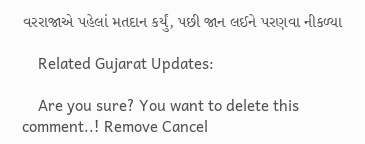વરરાજાએ પહેલાં મતદાન કર્યું, પછી જાન લઈને પરણવા નીકળ્યા

    Related Gujarat Updates:

    Are you sure? You want to delete this comment..! Remove Cancel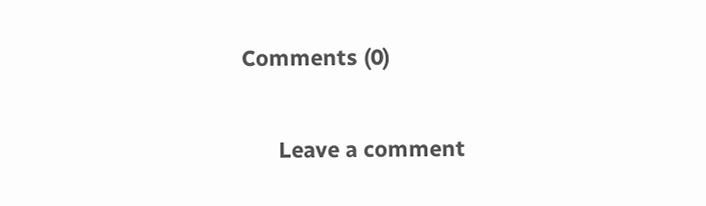Comments (0)

      Leave a comment